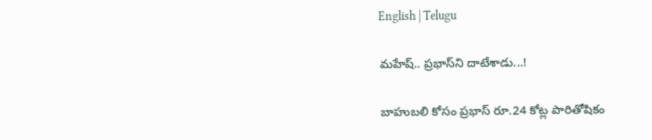English | Telugu

మ‌హేష్‌.. ప్ర‌భాస్‌ని దాటేశాడు...!

బాహుబ‌లి కోసం ప్ర‌భాస్ రూ.24 కోట్ల పారితోషికం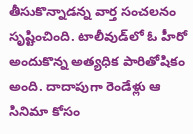తీసుకొన్నాడ‌న్న వార్త సంచ‌ల‌నం సృష్టించింది. టాలీవుడ్‌లో ఓ హీరో అందుకొన్న అత్య‌ధిక పారితోషికం అంది. దాదాపుగా రెండేళ్లు ఆ సినిమా కోసం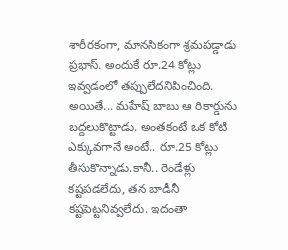శారీర‌కంగా, మాన‌సికంగా శ్ర‌మ‌ప‌డ్డాడు ప్ర‌భాస్. అందుకే రూ.24 కోట్లు ఇవ్వ‌డంలో త‌ప్పులేద‌నిపించింది. అయితే... మ‌హేష్ బాబు ఆ రికార్డును బ‌ద్ద‌లుకొట్టాడు. అంత‌కంటే ఒక కోటి ఎక్కువ‌గానే అంటే.. రూ.25 కోట్లు తీసుకొన్నాడు.కానీ.. రెండేళ్లు క‌ష్ట‌ప‌డ‌లేదు, త‌న బాడీనీ క‌ష్ట‌పెట్ట‌నివ్వ‌లేదు. ఇదంతా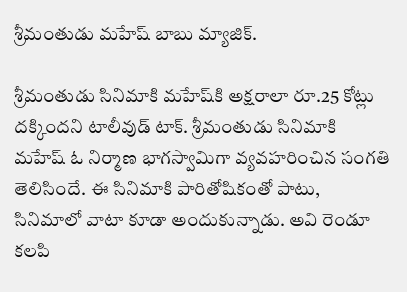శ్రీ‌మంతుడు మ‌హేష్ బాబు మ్యాజిక్‌.

శ్రీ‌మంతుడు సినిమాకి మ‌హేష్‌కి అక్ష‌రాలా రూ.25 కోట్లు దక్కింద‌ని టాలీవుడ్ టాక్‌. శ్రీ‌మంతుడు సినిమాకి మ‌హేష్ ఓ నిర్మాణ భాగ‌స్వామిగా వ్య‌వ‌హ‌రించిన సంగ‌తి తెలిసిందే. ఈ సినిమాకి పారితోషికంతో పాటు, సినిమాలో వాటా కూడా అందుకున్నాడు. అవి రెండూ క‌ల‌పి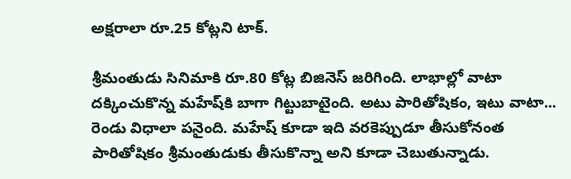అక్ష‌రాలా రూ.25 కోట్ల‌ని టాక్‌.

శ్రీ‌మంతుడు సినిమాకి రూ.80 కోట్ల బిజినెస్ జ‌రిగింది. లాభాల్లో వాటా ద‌క్కించుకొన్న మ‌హేష్‌కి బాగా గిట్టుబాటైంది. అటు పారితోషికం, ఇటు వాటా... రెండు విధాలా ప‌నైంది. మ‌హేష్ కూడా ఇది వ‌ర‌కెప్పుడూ తీసుకోనంత పారితోషికం శ్రీ‌మంతుడుకు తీసుకొన్నా అని కూడా చెబుతున్నాడు.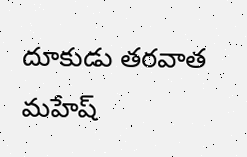దూకుడు త‌ర‌వాత మ‌హేష్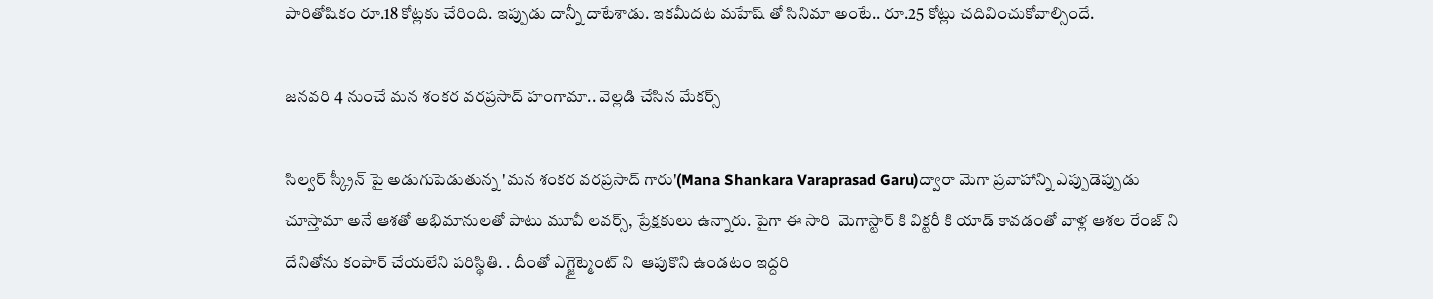పారితోషికం రూ.18 కోట్ల‌కు చేరింది. ఇప్పుడు దాన్నీ దాటేశాడు. ఇక‌మీద‌ట మ‌హేష్ తో సినిమా అంటే.. రూ.25 కోట్లు చ‌దివించుకోవాల్సిందే.

జనవరి 4 నుంచే మన శంకర వరప్రసాద్ హంగామా.. వెల్లడి చేసిన మేకర్స్

సిల్వర్ స్క్రీన్ పై అడుగుపెడుతున్న 'మన శంకర వరప్రసాద్ గారు'(Mana Shankara Varaprasad Garu)ద్వారా మెగా ప్రవాహాన్ని ఎప్పుడెప్పుడు చూస్తామా అనే ఆశతో అభిమానులతో పాటు మూవీ లవర్స్, ప్రేక్షకులు ఉన్నారు. పైగా ఈ సారి  మెగాస్టార్ కి విక్టరీ కి యాడ్ కావడంతో వాళ్ల ఆశల రేంజ్ ని దేనితోను కంపార్ చేయలేని పరిస్థితి. . దీంతో ఎగ్జైట్మెంట్ ని  ఆపుకొని ఉండటం ఇద్దరి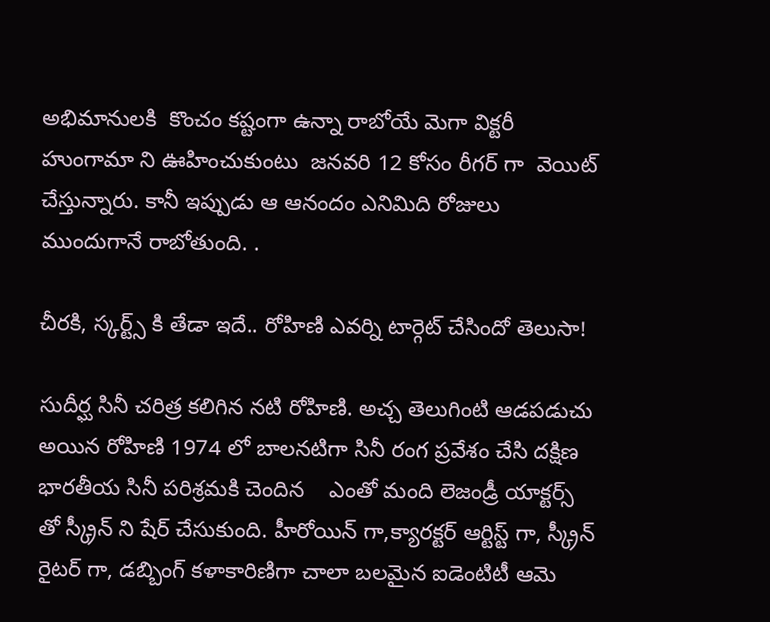అభిమానులకి  కొంచం కష్టంగా ఉన్నా రాబోయే మెగా విక్టరీ హుంగామా ని ఊహించుకుంటు  జనవరి 12 కోసం రీగర్ గా  వెయిట్ చేస్తున్నారు. కానీ ఇప్పుడు ఆ ఆనందం ఎనిమిది రోజులు ముందుగానే రాబోతుంది. .

చీరకి, స్కర్ట్స్ కి తేడా ఇదే.. రోహిణి ఎవర్ని టార్గెట్ చేసిందో తెలుసా!

సుదీర్ఘ సినీ చరిత్ర కలిగిన నటి రోహిణి. అచ్చ తెలుగింటి ఆడపడుచు అయిన రోహిణి 1974 లో బాలనటిగా సినీ రంగ ప్రవేశం చేసి దక్షిణ భారతీయ సినీ పరిశ్రమకి చెందిన    ఎంతో మంది లెజండ్రీ యాక్టర్స్ తో స్క్రీన్ ని షేర్ చేసుకుంది. హీరోయిన్ గా,క్యారక్టర్ ఆర్టిస్ట్ గా, స్క్రీన్ రైటర్ గా, డబ్బింగ్ కళాకారిణిగా చాలా బలమైన ఐడెంటిటీ ఆమె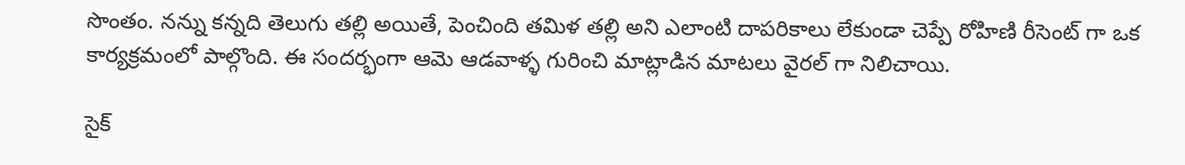సొంతం. నన్ను కన్నది తెలుగు తల్లి అయితే, పెంచింది తమిళ తల్లి అని ఎలాంటి దాపరికాలు లేకుండా చెప్పే రోహిణి రీసెంట్ గా ఒక కార్యక్రమంలో పాల్గొంది. ఈ సందర్భంగా ఆమె ఆడవాళ్ళ గురించి మాట్లాడిన మాటలు వైరల్ గా నిలిచాయి.

సైక్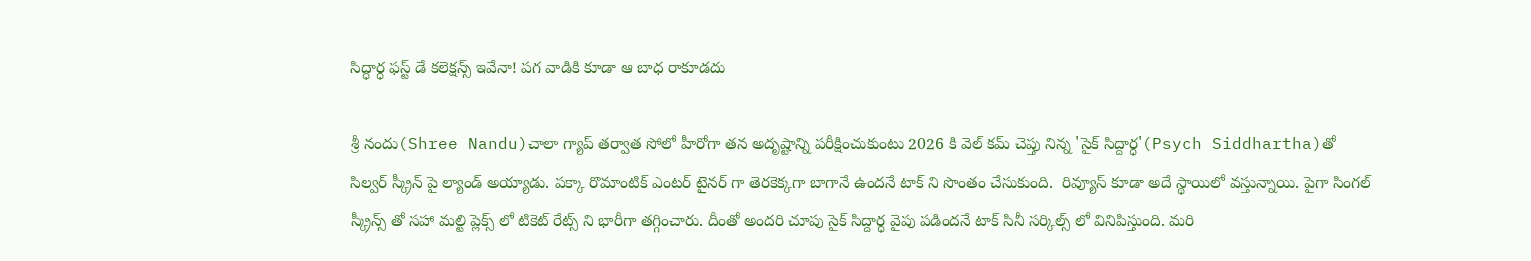సిద్ధార్ధ ఫస్ట్ డే కలెక్షన్స్ ఇవేనా! పగ వాడికి కూడా ఆ బాధ రాకూడదు

శ్రీ నందు(Shree Nandu)చాలా గ్యాప్ తర్వాత సోలో హీరోగా తన అదృష్టాన్ని పరీక్షించుకుంటు 2026 కి వెల్ కమ్ చెప్తు నిన్న 'సైక్ సిద్దార్ధ'(Psych Siddhartha)తో సిల్వర్ స్క్రీన్ పై ల్యాండ్ అయ్యాడు. పక్కా రొమాంటిక్ ఎంటర్ టైనర్ గా తెరకెక్కగా బాగానే ఉందనే టాక్ ని సొంతం చేసుకుంది.  రివ్యూస్ కూడా అదే స్థాయిలో వస్తున్నాయి. పైగా సింగల్ స్క్రీన్స్ తో సహా మల్టి ప్లెక్స్ లో టికెట్ రేట్స్ ని భారీగా తగ్గించారు. దీంతో అందరి చూపు సైక్ సిద్దార్ధ వైపు పడిందనే టాక్ సినీ సర్కిల్స్ లో వినిపిస్తుంది. మరి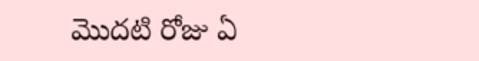మొదటి రోజు ఏ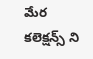మేర కలెక్షన్స్ ని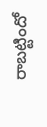రాబట్టిందో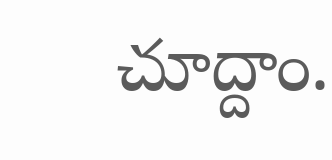చూద్దాం.